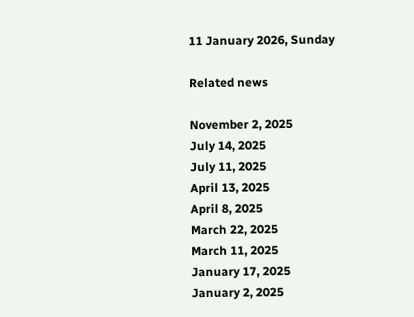11 January 2026, Sunday

Related news

November 2, 2025
July 14, 2025
July 11, 2025
April 13, 2025
April 8, 2025
March 22, 2025
March 11, 2025
January 17, 2025
January 2, 2025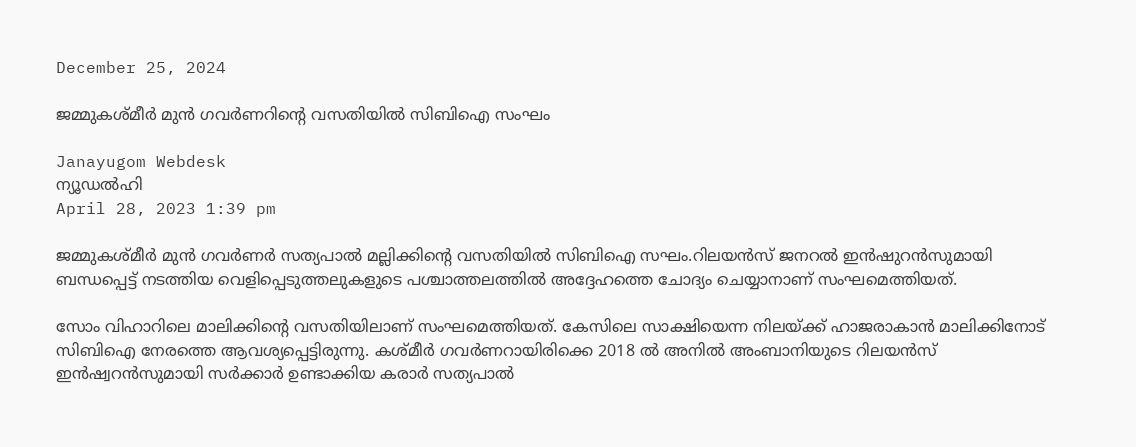December 25, 2024

ജമ്മുകശ്മീര്‍ മുന്‍ ഗവര്‍ണറിന്‍റെ വസതിയില്‍ സിബിഐ സംഘം

Janayugom Webdesk
ന്യൂഡല്‍ഹി
April 28, 2023 1:39 pm

ജമ്മുകശ്മീര്‍ മുന്‍ ഗവര്‍ണര്‍ സത്യപാല്‍ മല്ലിക്കിന്‍റെ വസതിയില്‍ സിബിഐ സഘം.റിലയന്‍സ് ജനറല്‍ ഇന്‍ഷുറന്‍സുമായി ബന്ധപ്പെട്ട് നടത്തിയ വെളിപ്പെടുത്തലുകളുടെ പശ്ചാത്തലത്തില്‍ അദ്ദേഹത്തെ ചോദ്യം ചെയ്യാനാണ് സംഘമെത്തിയത്.

സോം വിഹാറിലെ മാലിക്കിന്‍റെ വസതിയിലാണ് സംഘമെത്തിയത്. കേസിലെ സാക്ഷിയെന്ന നിലയ്ക്ക് ഹാജരാകാന്‍ മാലിക്കിനോട് സിബിഐ നേരത്തെ ആവശ്യപ്പെട്ടിരുന്നു. കശ്മീര്‍ ഗവർണറായിരിക്കെ 2018 ല്‍ അനില്‍ അംബാനിയുടെ റിലയന്‍സ് ഇന്‍ഷ്വറന്‍സുമായി സര്‍ക്കാർ ഉണ്ടാക്കിയ കരാര്‍ സത്യപാല്‍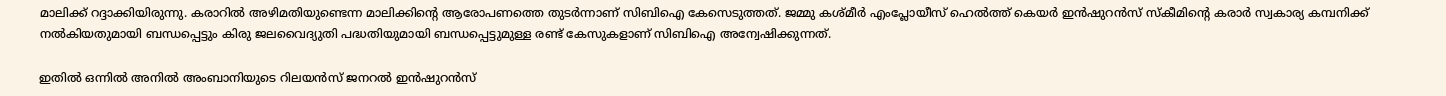മാലിക്ക് റദ്ദാക്കിയിരുന്നു. കരാറില്‍ അഴിമതിയുണ്ടെന്ന മാലിക്കിന്‍റെ ആരോപണത്തെ തുടര്‍ന്നാണ് സിബിഐ കേസെടുത്തത്. ജമ്മു കശ്മീ‍ര്‍ എംപ്ലോയീസ് ഹെൽത്ത് കെയർ ഇൻഷുറൻസ് സ്കീമിന്റെ കരാർ സ്വകാര്യ കമ്പനിക്ക് നൽകിയതുമായി ബന്ധപ്പെട്ടും കിരു ജലവൈദ്യുതി പദ്ധതിയുമായി ബന്ധപ്പെട്ടുമുള്ള രണ്ട് കേസുകളാണ് സിബിഐ അന്വേഷിക്കുന്നത്.

ഇതിൽ ഒന്നിൽ അനിൽ അംബാനിയുടെ റിലയൻസ് ജനറൽ ഇൻഷുറൻസ്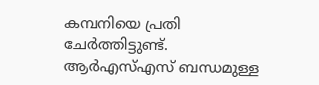കമ്പനിയെ പ്രതി ചേർത്തിട്ടുണ്ട്. ആർഎസ്എസ് ബന്ധമുള്ള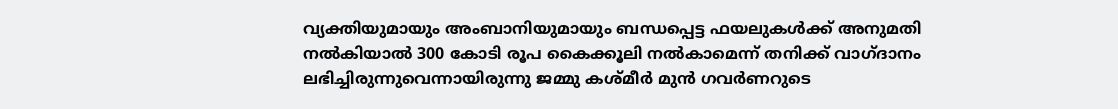വ്യക്തിയുമായും അംബാനിയുമായും ബന്ധപ്പെട്ട ഫയലുകൾക്ക് അനുമതി നൽകിയാൽ 300 കോടി രൂപ കൈക്കൂലി നൽകാമെന്ന് തനിക്ക് വാഗ്ദാനം ലഭിച്ചിരുന്നുവെന്നായിരുന്നു ജമ്മു കശ്മീർ മുൻ ഗവർണറുടെ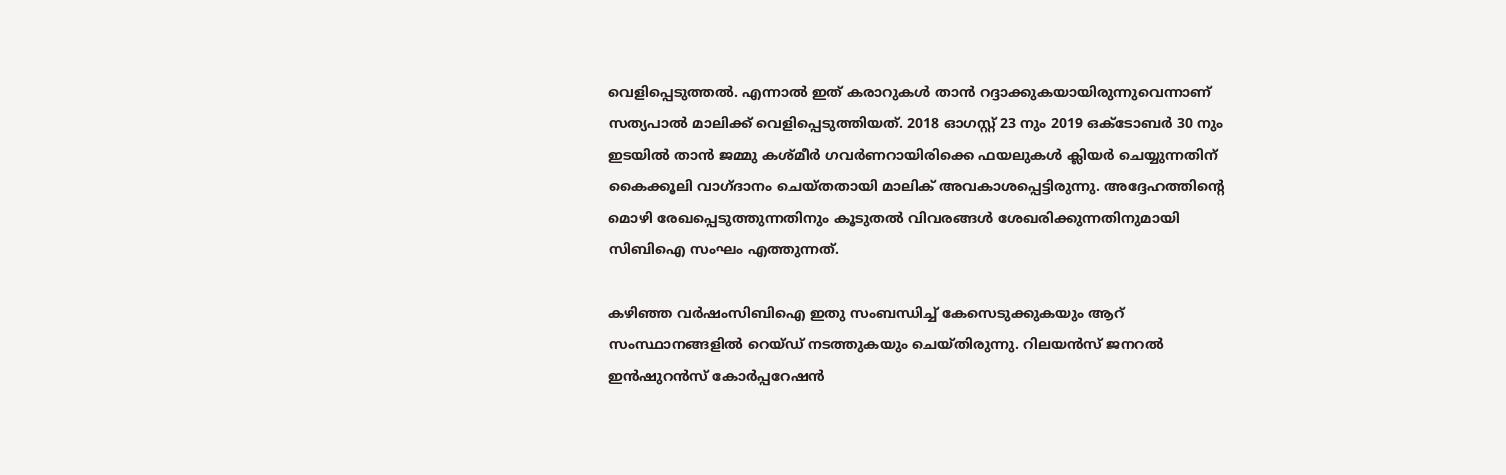വെളിപ്പെടുത്തൽ. എന്നാൽ ഇത് കരാറുകൾ താൻ റദ്ദാക്കുകയായിരുന്നുവെന്നാണ് സത്യപാൽ മാലിക്ക് വെളിപ്പെടുത്തിയത്. 2018 ഓഗസ്റ്റ് 23 നും 2019 ഒക്ടോബർ 30 നും ഇടയിൽ താൻ ജമ്മു കശ്മീർ ഗവർണറായിരിക്കെ ഫയലുകൾ ക്ലിയർ ചെയ്യുന്നതിന് കൈക്കൂലി വാഗ്ദാനം ചെയ്തതായി മാലിക് അവകാശപ്പെട്ടിരുന്നു. അദ്ദേഹത്തിന്റെ മൊഴി രേഖപ്പെടുത്തുന്നതിനും കൂടുതൽ വിവരങ്ങൾ ശേഖരിക്കുന്നതിനുമായി സിബിഐ സംഘം എത്തുന്നത്.

കഴിഞ്ഞ വർഷംസിബിഐ ഇതു സംബന്ധിച്ച് കേസെടുക്കുകയും ആറ് സംസ്ഥാനങ്ങളിൽ റെയ്ഡ് നടത്തുകയും ചെയ്തിരുന്നു. റിലയൻസ് ജനറൽ ഇൻഷുറൻസ് കോർപ്പറേഷൻ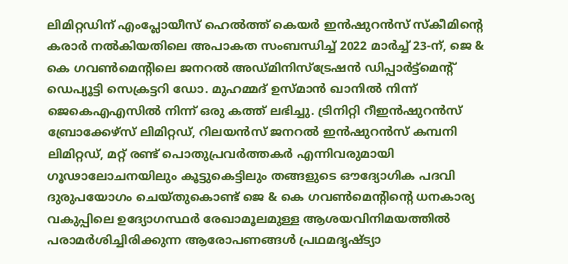ലിമിറ്റഡിന് എംപ്ലോയീസ് ഹെൽത്ത് കെയർ ഇൻഷുറൻസ് സ്കീമിന്റെ കരാർ നൽകിയതിലെ അപാകത സംബന്ധിച്ച് 2022 മാർച്ച് 23‑ന്, ജെ & കെ ഗവൺമെന്റിലെ ജനറൽ അഡ്മിനിസ്ട്രേഷൻ ഡിപ്പാർട്ട്‌മെന്റ് ഡെപ്യൂട്ടി സെക്രട്ടറി ഡോ. മുഹമ്മദ് ഉസ്മാൻ ഖാനിൽ നിന്ന് ജെകെഎഎസിൽ നിന്ന് ഒരു കത്ത് ലഭിച്ചു. ട്രിനിറ്റി റീഇൻഷുറൻസ് ബ്രോക്കേഴ്‌സ് ലിമിറ്റഡ്, റിലയൻസ് ജനറൽ ഇൻഷുറൻസ് കമ്പനി ലിമിറ്റഡ്, മറ്റ് രണ്ട് പൊതുപ്രവർത്തകർ എന്നിവരുമായി ഗൂഢാലോചനയിലും കൂട്ടുകെട്ടിലും തങ്ങളുടെ ഔദ്യോഗിക പദവി ദുരുപയോഗം ചെയ്തുകൊണ്ട് ജെ & കെ ഗവൺമെന്റിന്റെ ധനകാര്യ വകുപ്പിലെ ഉദ്യോഗസ്ഥർ രേഖാമൂലമുള്ള ആശയവിനിമയത്തിൽ പരാമർശിച്ചിരിക്കുന്ന ആരോപണങ്ങൾ പ്രഥമദൃഷ്ട്യാ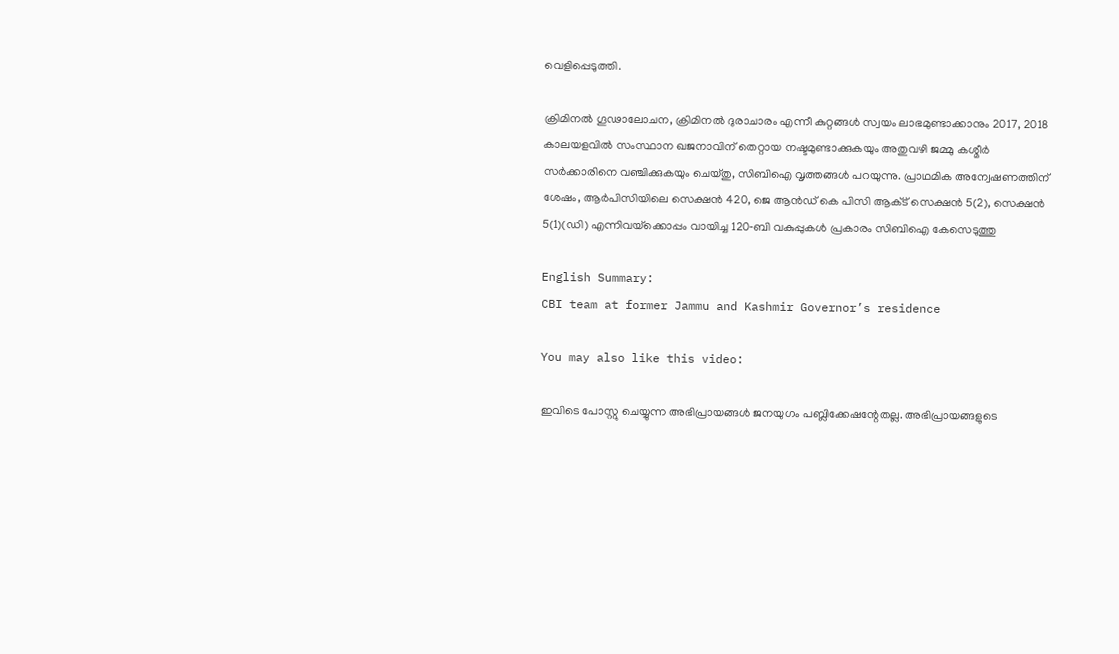വെളിപ്പെടുത്തി.

ക്രിമിനൽ ഗൂഢാലോചന, ക്രിമിനൽ ദുരാചാരം എന്നീ കുറ്റങ്ങൾ സ്വയം ലാഭമുണ്ടാക്കാനും 2017, 2018 കാലയളവിൽ സംസ്ഥാന ഖജനാവിന് തെറ്റായ നഷ്ടമുണ്ടാക്കുകയും അതുവഴി ജമ്മു കശ്മീർ സർക്കാരിനെ വഞ്ചിക്കുകയും ചെയ്തു, സിബിഐ വൃത്തങ്ങൾ പറയുന്നു. പ്രാഥമിക അന്വേഷണത്തിന് ശേഷം, ആർപിസിയിലെ സെക്ഷൻ 420, ജെ ആൻഡ് കെ പിസി ആക്‌ട് സെക്ഷൻ 5(2), സെക്ഷൻ 5(1)(ഡി) എന്നിവയ്‌ക്കൊപ്പം വായിച്ച 120‑ബി വകുപ്പുകൾ പ്രകാരം സിബിഐ കേസെടുത്തു

English Summary:
CBI team at former Jammu and Kashmir Governor’s residence

You may also like this video:

ഇവിടെ പോസ്റ്റു ചെയ്യുന്ന അഭിപ്രായങ്ങള്‍ ജനയുഗം പബ്ലിക്കേഷന്റേതല്ല. അഭിപ്രായങ്ങളുടെ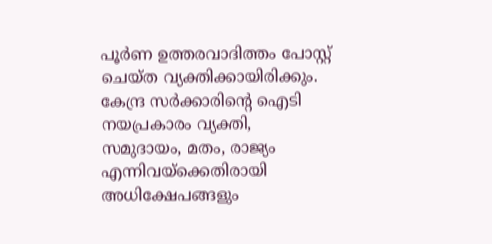പൂര്‍ണ ഉത്തരവാദിത്തം പോസ്റ്റ് ചെയ്ത വ്യക്തിക്കായിരിക്കും. കേന്ദ്ര സര്‍ക്കാരിന്റെ ഐടി നയപ്രകാരം വ്യക്തി, സമുദായം, മതം, രാജ്യം എന്നിവയ്‌ക്കെതിരായി അധിക്ഷേപങ്ങളും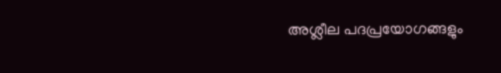അശ്ലീല പദപ്രയോഗങ്ങളും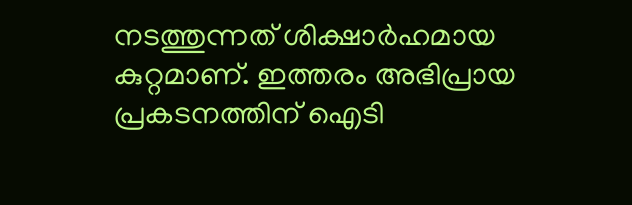നടത്തുന്നത് ശിക്ഷാര്‍ഹമായ കുറ്റമാണ്. ഇത്തരം അഭിപ്രായ പ്രകടനത്തിന് ഐടി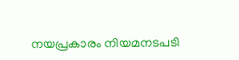നയപ്രകാരം നിയമനടപടി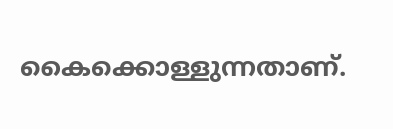കൈക്കൊള്ളുന്നതാണ്.